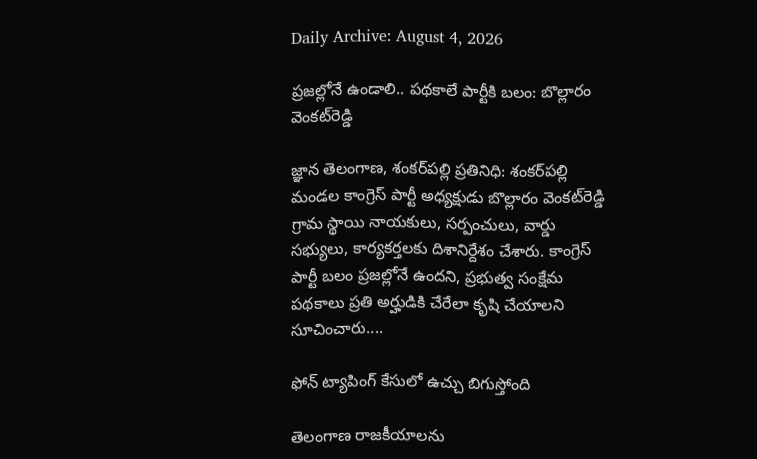Daily Archive: August 4, 2026

ప్రజల్లోనే ఉండాలి.. పథకాలే పార్టీకి బలం: బొల్లారం వెంకట్‌రెడ్డి

జ్ఞాన తెలంగాణ, శంకర్‌పల్లి ప్రతినిధి: శంకర్‌పల్లి మండల కాంగ్రెస్ పార్టీ అధ్యక్షుడు బొల్లారం వెంకట్‌రెడ్డి గ్రామ స్థాయి నాయకులు, సర్పంచులు, వార్డు సభ్యులు, కార్యకర్తలకు దిశానిర్దేశం చేశారు. కాంగ్రెస్ పార్టీ బలం ప్రజల్లోనే ఉందని, ప్రభుత్వ సంక్షేమ పథకాలు ప్రతి అర్హుడికి చేరేలా కృషి చేయాలని సూచించారు....

ఫోన్ ట్యాపింగ్ కేసులో ఉచ్చు బిగుస్తోంది

తెలంగాణ రాజకీయాలను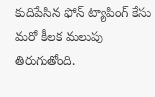కుదిపేసిన ఫోన్ ట్యాపింగ్ కేసు మరో కీలక మలుపు తిరుగుతోంది.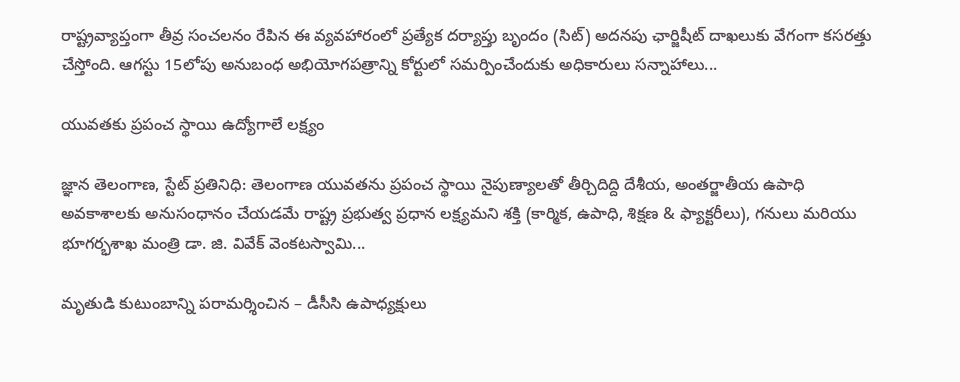రాష్ట్రవ్యాప్తంగా తీవ్ర సంచలనం రేపిన ఈ వ్యవహారంలో ప్రత్యేక దర్యాప్తు బృందం (సిట్) అదనపు ఛార్జిషీట్ దాఖలుకు వేగంగా కసరత్తు చేస్తోంది. ఆగస్టు 15లోపు అనుబంధ అభియోగపత్రాన్ని కోర్టులో సమర్పించేందుకు అధికారులు సన్నాహాలు...

యువతకు ప్రపంచ స్థాయి ఉద్యోగాలే లక్ష్యం

జ్ఞాన తెలంగాణ, స్టేట్ ప్రతినిధి: తెలంగాణ యువతను ప్రపంచ స్థాయి నైపుణ్యాలతో తీర్చిదిద్ది దేశీయ, అంతర్జాతీయ ఉపాధి అవకాశాలకు అనుసంధానం చేయడమే రాష్ట్ర ప్రభుత్వ ప్రధాన లక్ష్యమని శక్తి (కార్మిక, ఉపాధి, శిక్షణ & ఫ్యాక్టరీలు), గనులు మరియు భూగర్భశాఖ మంత్రి డా. జి. వివేక్ వెంకటస్వామి...

మృతుడి కుటుంబాన్ని పరామర్శించిన – డీసీసి ఉపాధ్యక్షులు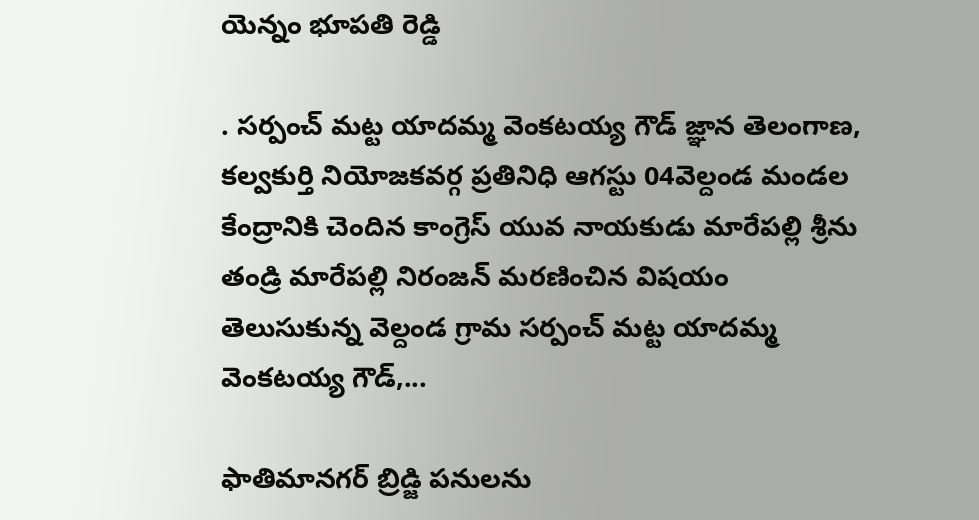యెన్నం భూపతి రెడ్డి

. సర్పంచ్ మట్ట యాదమ్మ వెంకటయ్య గౌడ్ జ్ఞాన తెలంగాణ, కల్వకుర్తి నియోజకవర్గ ప్రతినిధి ఆగస్టు 04వెల్దండ మండల కేంద్రానికి చెందిన కాంగ్రెస్ యువ నాయకుడు మారేపల్లి శ్రీను తండ్రి మారేపల్లి నిరంజన్ మరణించిన విషయం తెలుసుకున్న వెల్దండ గ్రామ సర్పంచ్ మట్ట యాదమ్మ వెంకటయ్య గౌడ్,...

ఫాతిమానగర్ బ్రిడ్జి పనులను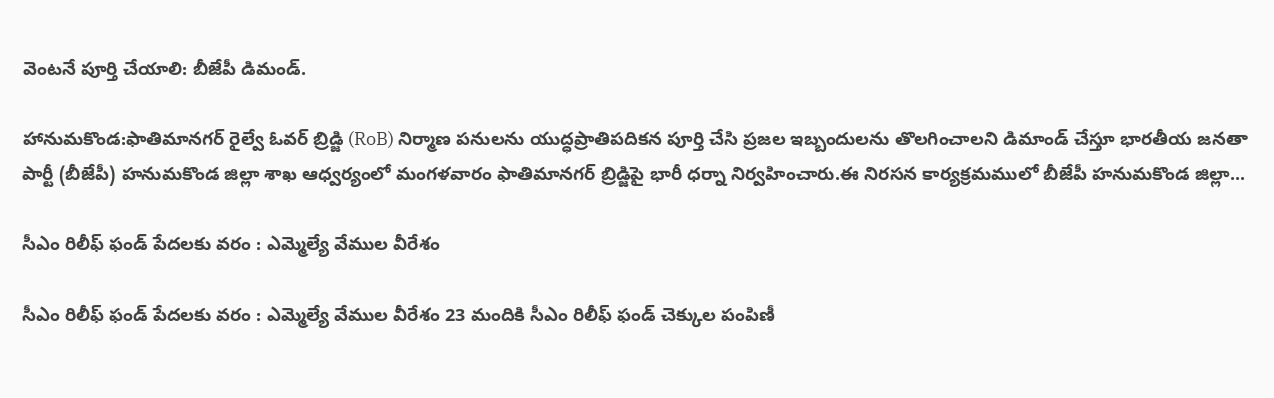వెంటనే పూర్తి చేయాలి: బీజేపీ డిమండ్.

హానుమకొండ:ఫాతిమానగర్ రైల్వే ఓవర్ బ్రిడ్జి (RoB) నిర్మాణ పనులను యుద్ధప్రాతిపదికన పూర్తి చేసి ప్రజల ఇబ్బందులను తొలగించాలని డిమాండ్ చేస్తూ భారతీయ జనతా పార్టీ (బీజేపీ) హనుమకొండ జిల్లా శాఖ ఆధ్వర్యంలో మంగళవారం ఫాతిమానగర్ బ్రిడ్జిపై భారీ ధర్నా నిర్వహించారు.ఈ నిరసన కార్యక్రమములో బీజేపీ హనుమకొండ జిల్లా...

సీఎం రిలీఫ్ ఫండ్ పేదలకు వరం : ఎమ్మెల్యే వేముల వీరేశం

సీఎం రిలీఫ్ ఫండ్ పేదలకు వరం : ఎమ్మెల్యే వేముల వీరేశం 23 మందికి సీఎం రిలీఫ్ ఫండ్ చెక్కుల పంపిణీ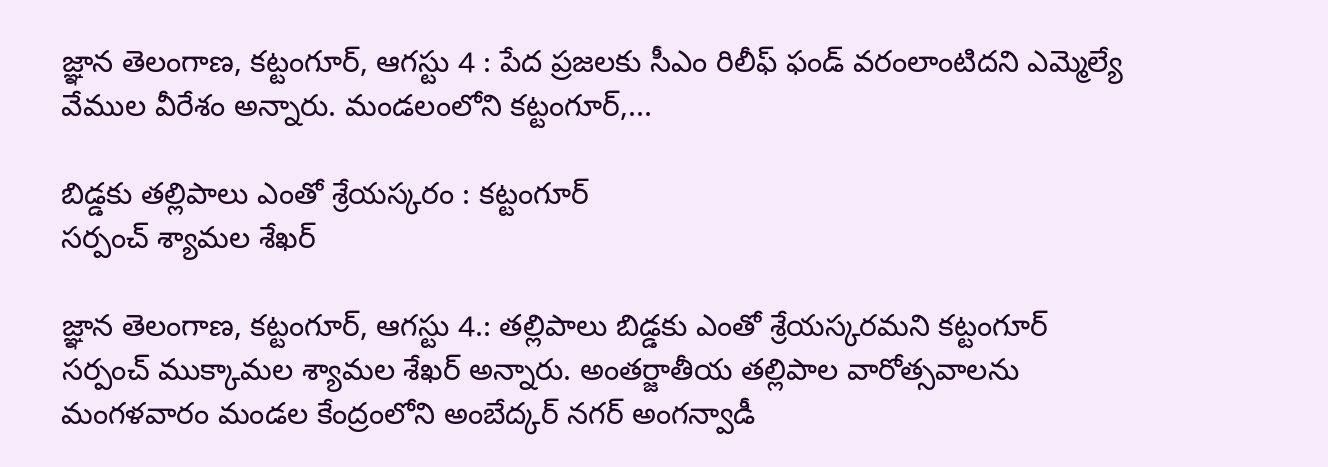జ్ఞాన తెలంగాణ, కట్టంగూర్, ఆగస్టు 4 : పేద ప్రజలకు సీఎం రిలీఫ్ ఫండ్ వరంలాంటిదని ఎమ్మెల్యే వేముల వీరేశం అన్నారు. మండలంలోని కట్టంగూర్,...

బిడ్డకు తల్లిపాలు ఎంతో శ్రేయస్కరం : కట్టంగూర్
సర్పంచ్ శ్యామల శేఖర్

జ్ఞాన తెలంగాణ, కట్టంగూర్, ఆగస్టు 4.: తల్లిపాలు బిడ్డకు ఎంతో శ్రేయస్కరమని కట్టంగూర్ సర్పంచ్ ముక్కామల శ్యామల శేఖర్ అన్నారు. అంతర్జాతీయ తల్లిపాల వారోత్సవాలను మంగళవారం మండల కేంద్రంలోని అంబేద్కర్ నగర్ అంగన్వాడీ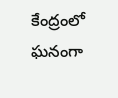కేంద్రంలో ఘనంగా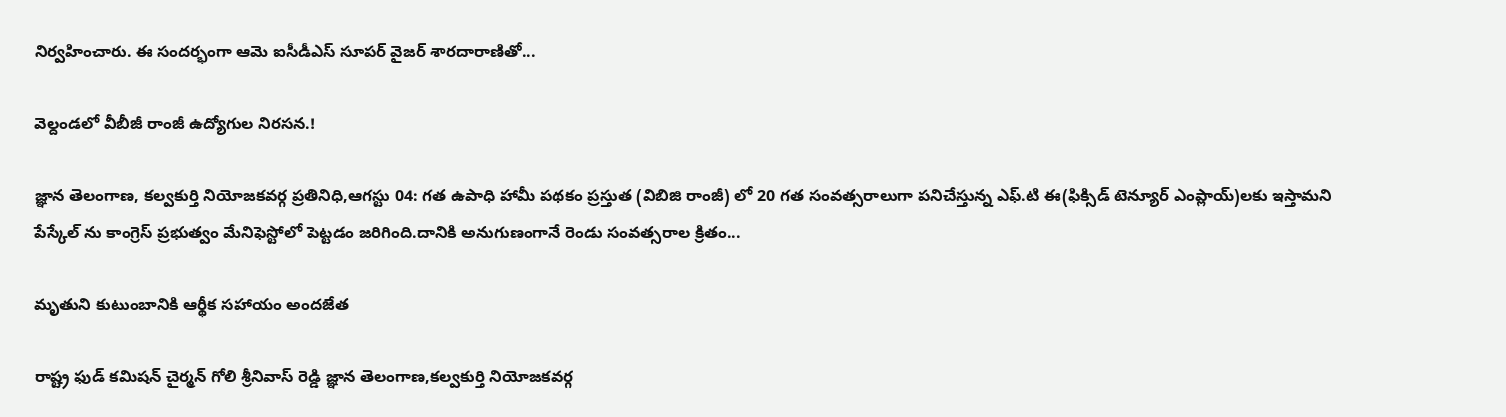నిర్వహించారు. ఈ సందర్భంగా ఆమె ఐసీడీఎస్ సూపర్ వైజర్ శారదారాణితో...

వెల్దండలో వీబీజీ రాంజీ ఉద్యోగుల నిరసన.!

జ్ఞాన తెలంగాణ, కల్వకుర్తి నియోజకవర్గ ప్రతినిధి,ఆగస్టు 04: గత ఉపాధి హామీ పథకం ప్రస్తుత (విబిజి రాంజీ) లో 20 గత సంవత్సరాలుగా పనిచేస్తున్న ఎఫ్.టి ఈ(ఫిక్సిడ్ టెన్యూర్ ఎంప్లాయ్)లకు ఇస్తామని పేస్కేల్ ను కాంగ్రెస్ ప్రభుత్వం మేనిఫెస్టోలో పెట్టడం జరిగింది.దానికి అనుగుణంగానే రెండు సంవత్సరాల క్రితం...

మృతుని కుటుంబానికి ఆర్థీక సహాయం అందజేత

రాష్ట్ర ఫుడ్ కమిషన్ చైర్మన్ గోలి శ్రీనివాస్ రెడ్డి జ్ఞాన తెలంగాణ,కల్వకుర్తి నియోజకవర్గ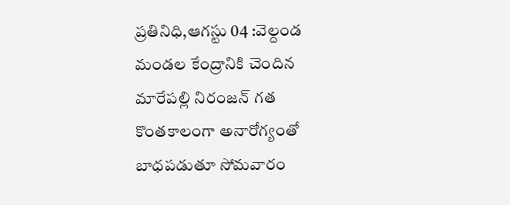ప్రతినిధి,ఆగస్టు 04 :వెల్దండ మండల కేంద్రానికి చెందిన మారేపల్లి నిరంజన్ గత కొంతకాలంగా అనారోగ్యంతో బాధపడుతూ సోమవారం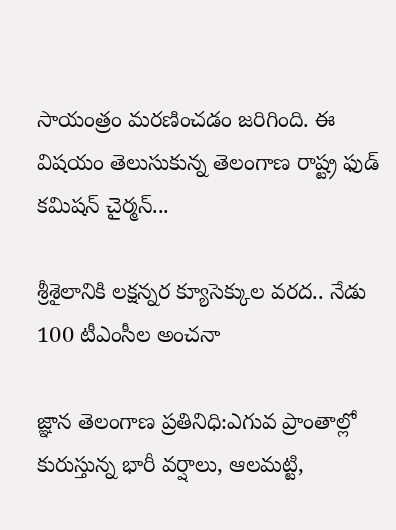సాయంత్రం మరణించడం జరిగింది. ఈ విషయం తెలుసుకున్న తెలంగాణ రాష్ట్ర ఫుడ్ కమిషన్ చైర్మన్...

శ్రీశైలానికి లక్షన్నర క్యూసెక్కుల వరద.. నేడు 100 టీఎంసీల అంచనా

జ్ఞాన తెలంగాణ ప్రతినిధి:ఎగువ ప్రాంతాల్లో కురుస్తున్న భారీ వర్షాలు, ఆలమట్టి,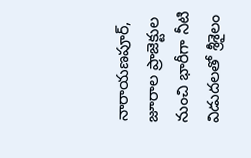నారాయణపూర్, జూరాల ప్రాజెక్టుల నుంచి భారీగా నీటి విడుదలతో శ్రీశైలం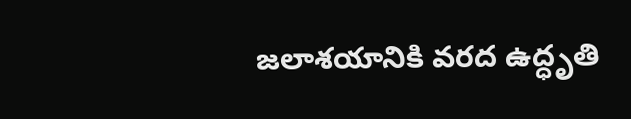జలాశయానికి వరద ఉద్ధృతి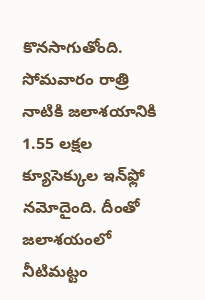కొనసాగుతోంది. సోమవారం రాత్రి నాటికి జలాశయానికి 1.55 లక్షల క్యూసెక్కుల ఇన్‌ఫ్లో నమోదైంది. దీంతో జలాశయంలో నీటిమట్టం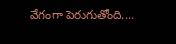వేగంగా పెరుగుతోంది....